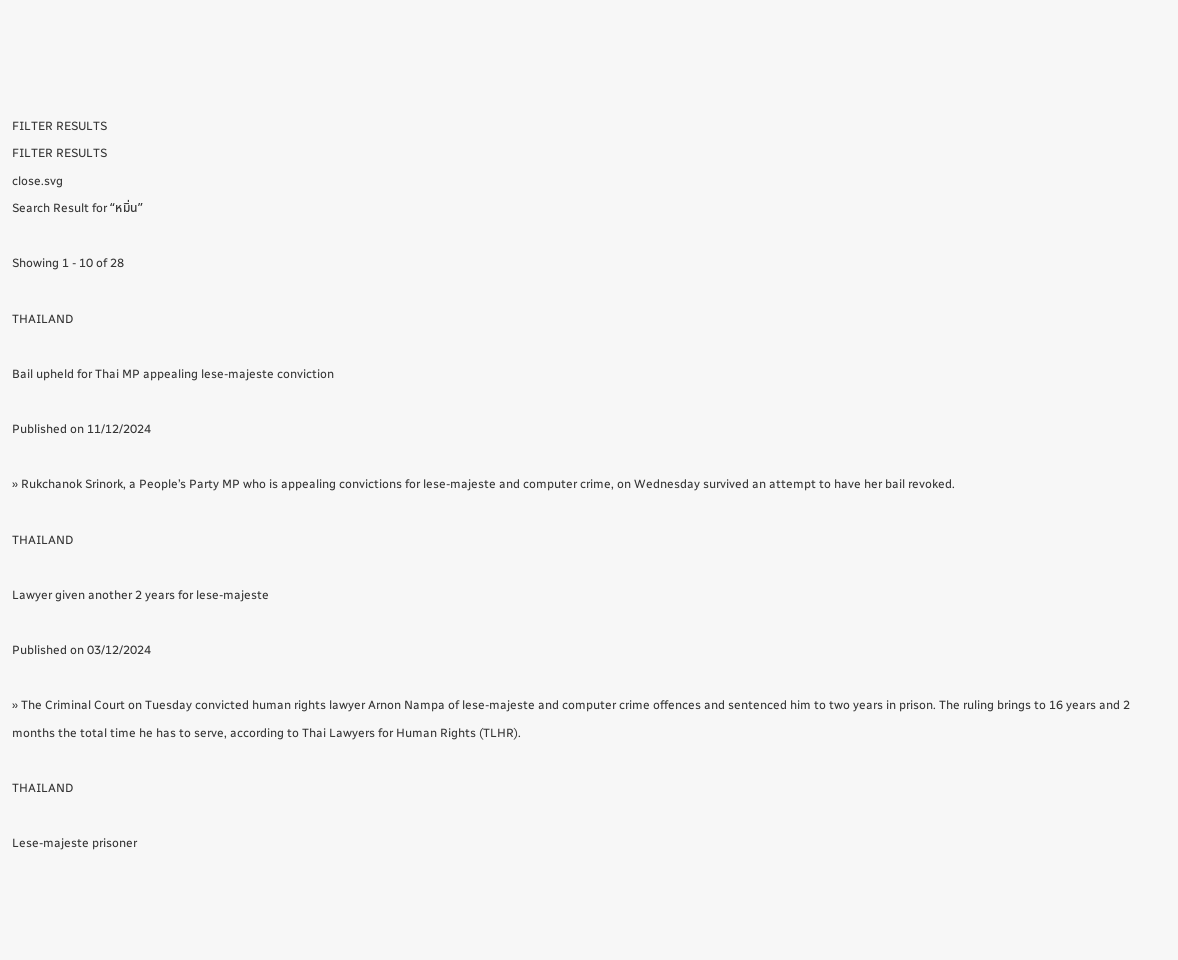FILTER RESULTS
FILTER RESULTS
close.svg
Search Result for “หมิ่น”

Showing 1 - 10 of 28

THAILAND

Bail upheld for Thai MP appealing lese-majeste conviction

Published on 11/12/2024

» Rukchanok Srinork, a People’s Party MP who is appealing convictions for lese-majeste and computer crime, on Wednesday survived an attempt to have her bail revoked.

THAILAND

Lawyer given another 2 years for lese-majeste

Published on 03/12/2024

» The Criminal Court on Tuesday convicted human rights lawyer Arnon Nampa of lese-majeste and computer crime offences and sentenced him to two years in prison. The ruling brings to 16 years and 2 months the total time he has to serve, according to Thai Lawyers for Human Rights (TLHR).

THAILAND

Lese-majeste prisoner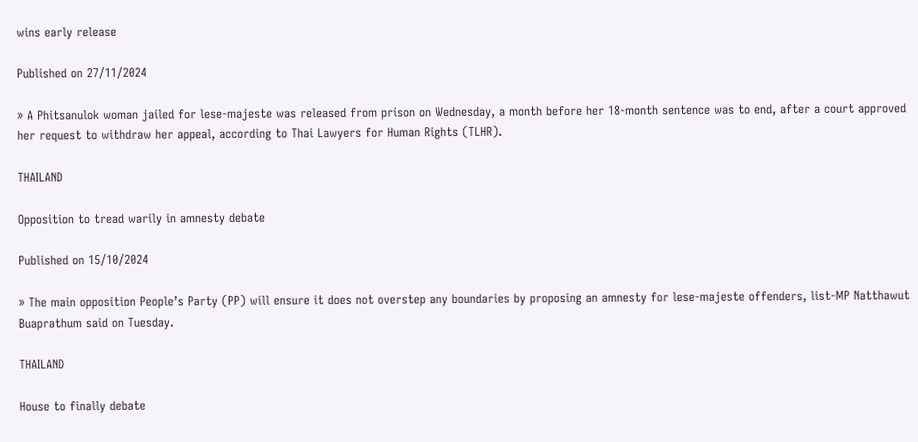wins early release

Published on 27/11/2024

» A Phitsanulok woman jailed for lese-majeste was released from prison on Wednesday, a month before her 18-month sentence was to end, after a court approved her request to withdraw her appeal, according to Thai Lawyers for Human Rights (TLHR).

THAILAND

Opposition to tread warily in amnesty debate

Published on 15/10/2024

» The main opposition People’s Party (PP) will ensure it does not overstep any boundaries by proposing an amnesty for lese-majeste offenders, list-MP Natthawut Buaprathum said on Tuesday.

THAILAND

House to finally debate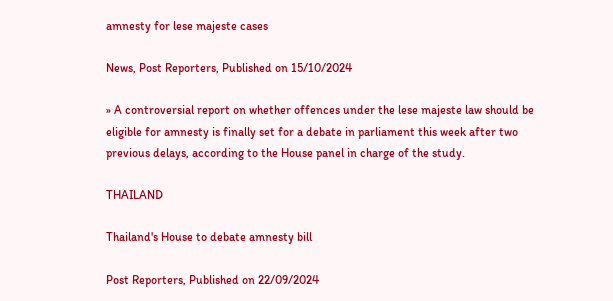amnesty for lese majeste cases

News, Post Reporters, Published on 15/10/2024

» A controversial report on whether offences under the lese majeste law should be eligible for amnesty is finally set for a debate in parliament this week after two previous delays, according to the House panel in charge of the study.

THAILAND

Thailand's House to debate amnesty bill

Post Reporters, Published on 22/09/2024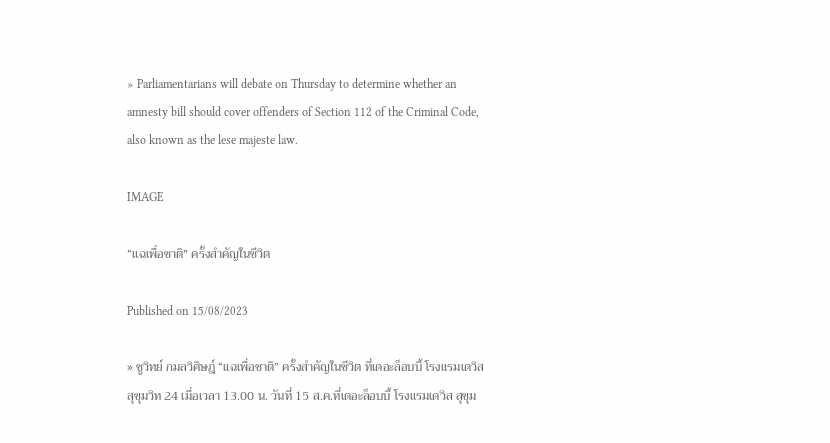» Parliamentarians will debate on Thursday to determine whether an amnesty bill should cover offenders of Section 112 of the Criminal Code, also known as the lese majeste law.

IMAGE

“แฉเพื่อชาติ” ครั้งสำคัญในชีวิต

Published on 15/08/2023

» ชูวิทย์ กมลวิศิษฎ์ “แฉเพื่อชาติ” ครั้งสำคัญในชีวิต ที่เดอะล็อบบี้ โรงแรมเดวิส สุขุมวิท 24 เมื่อเวลา 13.00 น. วันที่ 15 ส.ค.ที่เดอะล็อบบี้ โรงแรมเดวิส สุขุม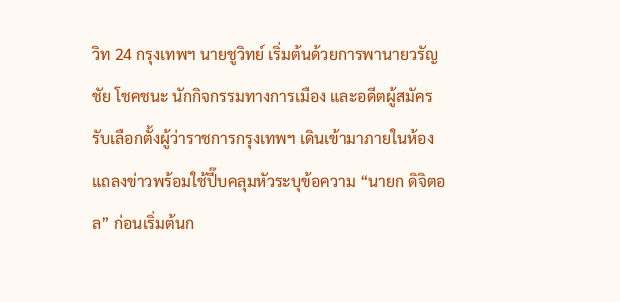วิท 24 กรุงเทพฯ นายชูวิทย์ เริ่มต้นด้วยการพานายวรัญชัย โชคชนะ นักกิจกรรมทางการเมือง และอดีตผู้สมัครรับเลือกตั้งผู้ว่าราชการกรุงเทพฯ เดินเข้ามาภายในห้องแถลงข่าวพร้อมใช้ปี๊บคลุมหัวระบุข้อความ “นายก ดิจิตอล” ก่อนเริ่มต้นก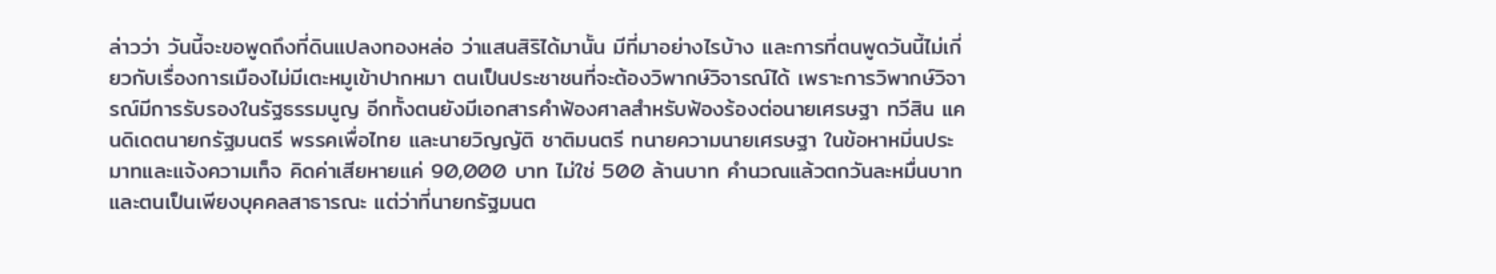ล่าวว่า วันนี้จะขอพูดถึงที่ดินแปลงทองหล่อ ว่าแสนสิริได้มานั้น มีที่มาอย่างไรบ้าง และการที่ตนพูดวันนี้ไม่เกี่ยวกับเรื่องการเมืองไม่มีเตะหมูเข้าปากหมา ตนเป็นประชาชนที่จะต้องวิพากษ์วิจารณ์ได้ เพราะการวิพากษ์วิจารณ์มีการรับรองในรัฐธรรมนูญ อีกทั้งตนยังมีเอกสารคำฟ้องศาลสำหรับฟ้องร้องต่อนายเศรษฐา ทวีสิน แคนดิเดตนายกรัฐมนตรี พรรคเพื่อไทย และนายวิญญัติ ชาติมนตรี ทนายความนายเศรษฐา ในข้อหาหมิ่นประมาทและแจ้งความเท็จ คิดค่าเสียหายแค่ 90,000 บาท ไม่ใช่ 500 ล้านบาท คำนวณแล้วตกวันละหมื่นบาท และตนเป็นเพียงบุคคลสาธารณะ แต่ว่าที่นายกรัฐมนต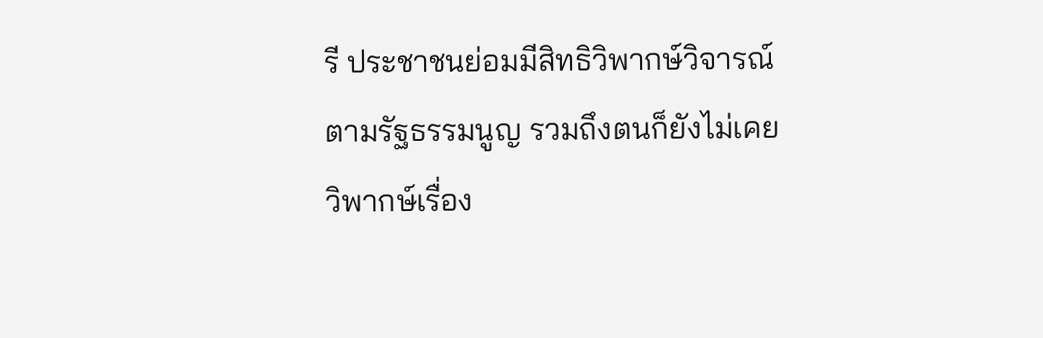รี ประชาชนย่อมมีสิทธิวิพากษ์วิจารณ์ตามรัฐธรรมนูญ รวมถึงตนก็ยังไม่เคยวิพากษ์เรื่อง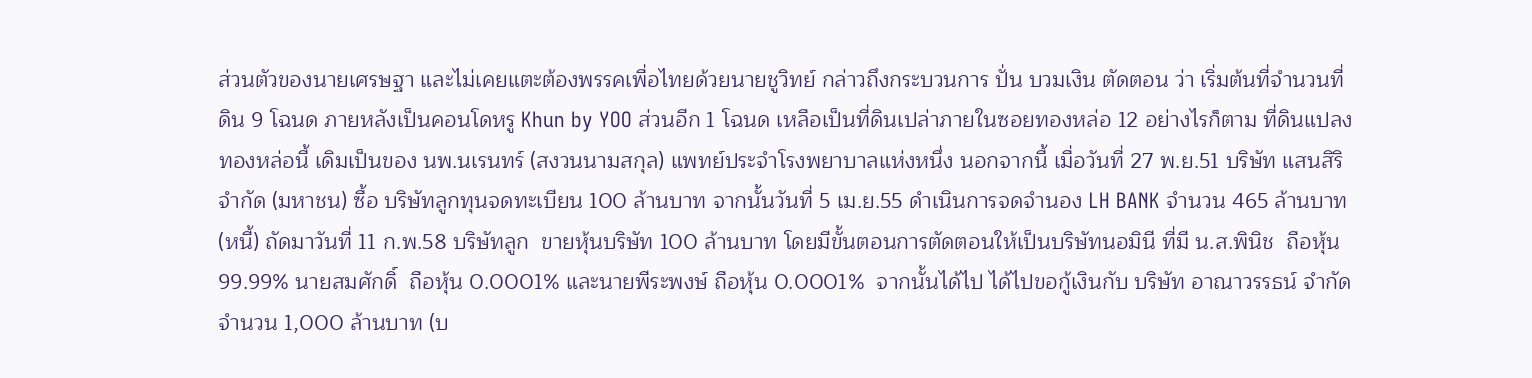ส่วนตัวของนายเศรษฐา และไม่เคยแตะต้องพรรคเพื่อไทยด้วยนายชูวิทย์ กล่าวถึงกระบวนการ ปั่น บวมเงิน ตัดตอน ว่า เริ่มต้นที่จำนวนที่ดิน 9 โฉนด ภายหลังเป็นคอนโดหรู Khun by YOO ส่วนอีก 1 โฉนด เหลือเป็นที่ดินเปล่าภายในซอยทองหล่อ 12 อย่างไรก็ตาม ที่ดินแปลงทองหล่อนี้ เดิมเป็นของ นพ.นเรนทร์ (สงวนนามสกุล) แพทย์ประจำโรงพยาบาลแห่งหนึ่ง นอกจากนี้ เมื่อวันที่ 27 พ.ย.51 บริษัท แสนสิริ จำกัด (มหาชน) ซื้อ บริษัทลูกทุนจดทะเบียน 100 ล้านบาท จากนั้นวันที่ 5 เม.ย.55 ดำเนินการจดจำนอง LH BANK จำนวน 465 ล้านบาท (หนี้) ถัดมาวันที่ 11 ก.พ.58 บริษัทลูก  ขายหุ้นบริษัท 100 ล้านบาท โดยมีขั้นตอนการตัดตอนให้เป็นบริษัทนอมินี ที่มี น.ส.พินิช  ถือหุ้น 99.99% นายสมศักดิ์  ถือหุ้น 0.0001% และนายพีระพงษ์ ถือหุ้น 0.0001%  จากนั้นได้ไป ได้ไปขอกู้เงินกับ บริษัท อาณาวรรธน์ จำกัด จำนวน 1,000 ล้านบาท (บ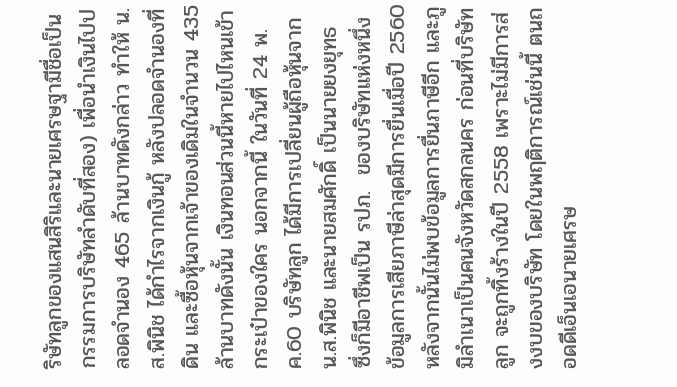ริษัทลูกของแสนสิริและนายเศรษฐามีชื่อเป็นกรรมการบริษัทลำดับที่สอง) เพื่อนำเงินไปปลอดจำนอง 465 ล้านบาทดังกล่าว ทำให้ น.ส.พินิช ได้กำไรจากเงินกู้ หลังปลอดจำนองที่ดิน และซื้อหุ้นจากเจ้าของเดิมในจำนวน 435 ล้านบาทดังนั้น เงินทอนส่วนนี้หายไปไหนเข้ากระเป๋าของใคร นอกจากนี้ ในวันที่ 24 พ.ค.60 บริษัทลูก ได้มีการเปลี่ยนผู้ถือหุ้นจาก น.ส.พินิช และนายสมศักดิ์ เป็นนายยงยุทธ  ซึ่งก็มีอาชีพเป็น รปภ.  ของบริษัทแห่งหนึ่ง ข้อมูลการเสียภาษีล่าสุดมีการยื่นเมื่อปี 2560 หลังจากนั้นไม่พบข้อมูลการยื่นภาษีอีก และภูมิลำเนาเป็นคนจังหวัดสกลนคร ก่อนที่บริษัทลูก จะถูกทิ้งร้างในปี 2558 เพราะไม่มีการส่งงบของบริษัท โดยในพฤติการณ์เช่นนี้ ตนถอดดีเอ็นเอนายเศรษ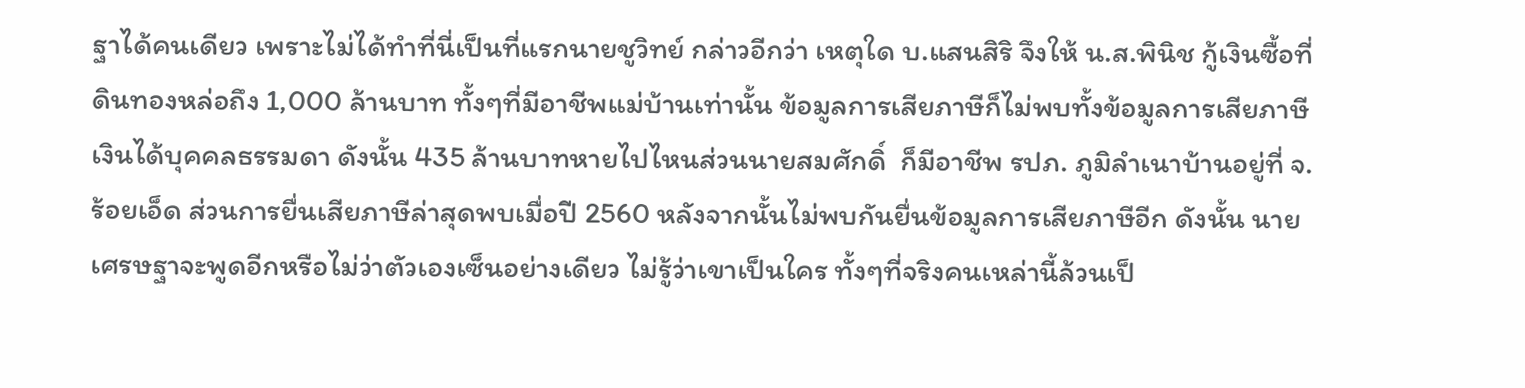ฐาได้คนเดียว เพราะไม่ได้ทำที่นี่เป็นที่แรกนายชูวิทย์ กล่าวอีกว่า เหตุใด บ.แสนสิริ จึงให้ น.ส.พินิช กู้เงินซื้อที่ดินทองหล่อถึง 1,000 ล้านบาท ทั้งๆที่มีอาชีพแม่บ้านเท่านั้น ข้อมูลการเสียภาษีก็ไม่พบทั้งข้อมูลการเสียภาษีเงินได้บุคคลธรรมดา ดังนั้น 435 ล้านบาทหายไปไหนส่วนนายสมศักดิ์  ก็มีอาชีพ รปภ. ภูมิลำเนาบ้านอยู่ที่ จ.ร้อยเอ็ด ส่วนการยื่นเสียภาษีล่าสุดพบเมื่อปี 2560 หลังจากนั้นไม่พบกันยื่นข้อมูลการเสียภาษีอีก ดังนั้น นายเศรษฐาจะพูดอีกหรือไม่ว่าตัวเองเซ็นอย่างเดียว ไม่รู้ว่าเขาเป็นใคร ทั้งๆที่จริงคนเหล่านี้ล้วนเป็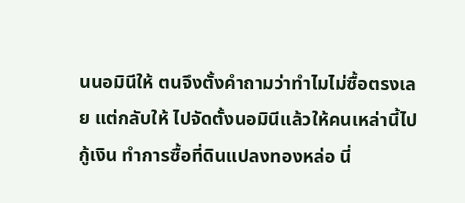นนอมินีให้ ตนจึงตั้งคำถามว่าทำไมไม่ซื้อตรงเลย แต่กลับให้ ไปจัดตั้งนอมินีแล้วให้คนเหล่านี้ไปกู้เงิน ทำการซื้อที่ดินแปลงทองหล่อ นี่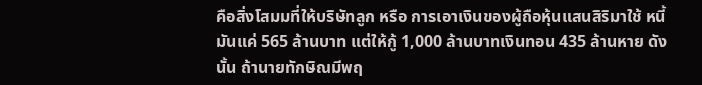คือสิ่งโสมมที่ให้บริษัทลูก หรือ การเอาเงินของผู้ถือหุ้นแสนสิริมาใช้ หนี้มันแค่ 565 ล้านบาท แต่ให้กู้ 1,000 ล้านบาทเงินทอน 435 ล้านหาย ดังนั้น ถ้านายทักษิณมีพฤ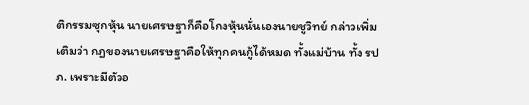ติกรรมซุกหุ้น นายเศรษฐาก็คือโกงหุ้นนั่นเองนายชูวิทย์ กล่าวเพิ่มเติมว่า กฎของนายเศรษฐาคือให้ทุกคนกู้ได้หมด ทั้งแม่บ้าน ทั้ง รปภ. เพราะมีตัวอ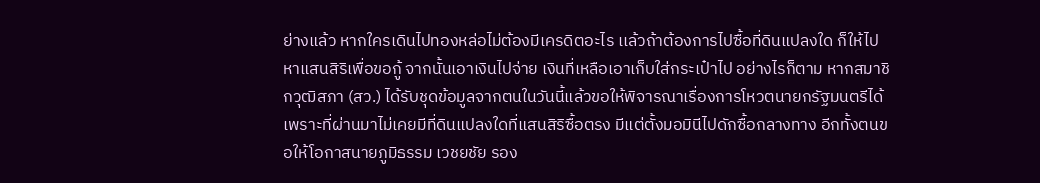ย่างแล้ว หากใครเดินไปทองหล่อไม่ต้องมีเครดิตอะไร เเล้วถ้าต้องการไปซื้อที่ดินแปลงใด ก็ให้ไปหาแสนสิริเพื่อขอกู้ จากนั้นเอาเงินไปจ่าย เงินที่เหลือเอาเก็บใส่กระเป๋าไป อย่างไรก็ตาม หากสมาชิกวุฒิสภา (สว.) ได้รับชุดข้อมูลจากตนในวันนี้แล้วขอให้พิจารณาเรื่องการโหวตนายกรัฐมนตรีได้ เพราะที่ผ่านมาไม่เคยมีที่ดินแปลงใดที่แสนสิริซื้อตรง มีแต่ตั้งมอมินีไปดักซื้อกลางทาง อีกทั้งตนขอให้โอกาสนายภูมิธรรม เวชยชัย รอง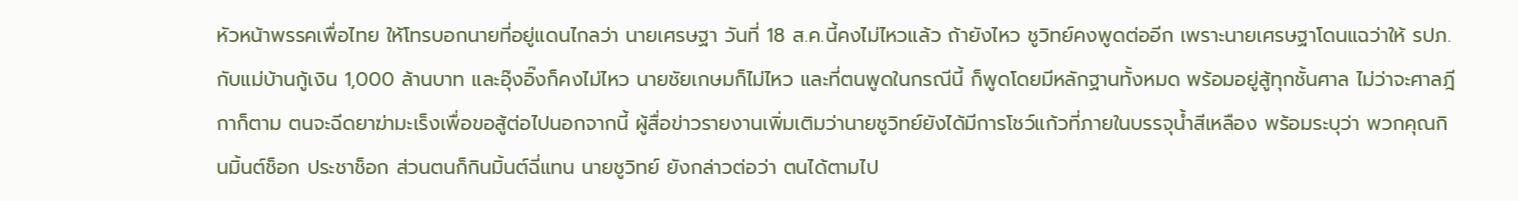หัวหน้าพรรคเพื่อไทย ให้โทรบอกนายที่อยู่แดนไกลว่า นายเศรษฐา วันที่ 18 ส.ค.นี้คงไม่ไหวแล้ว ถ้ายังไหว ชูวิทย์คงพูดต่ออีก เพราะนายเศรษฐาโดนแฉว่าให้ รปภ. กับแม่บ้านกู้เงิน 1,000 ล้านบาท และอุ๊งอิ๊งก็คงไม่ไหว นายชัยเกษมก็ไม่ไหว และที่ตนพูดในกรณีนี้ ก็พูดโดยมีหลักฐานทั้งหมด พร้อมอยู่สู้ทุกชั้นศาล ไม่ว่าจะศาลฎีกาก็ตาม ตนจะฉีดยาฆ่ามะเร็งเพื่อขอสู้ต่อไปนอกจากนี้ ผู้สื่อข่าวรายงานเพิ่มเติมว่านายชูวิทย์ยังได้มีการโชว์แก้วที่ภายในบรรจุน้ำสีเหลือง พร้อมระบุว่า พวกคุณกินมิ้นต์ช็อก ประชาช็อก ส่วนตนก็กินมิ้นต์ฉี่แทน นายชูวิทย์ ยังกล่าวต่อว่า ตนได้ตามไป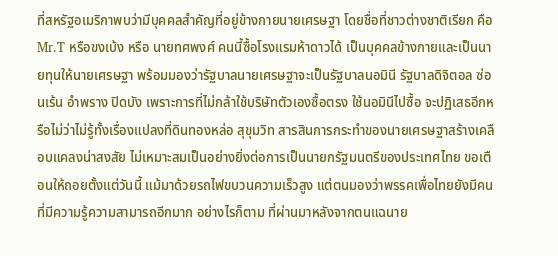ที่สหรัฐอเมริกาพบว่ามีบุคคลสำคัญที่อยู่ข้างกายนายเศรษฐา โดยชื่อที่ชาวต่างชาติเรียก คือ Mr.T หรือขงเบ้ง หรือ นายทศพงศ์ คนนี้ซื้อโรงแรมห้าดาวได้ เป็นบุคคลข้างกายและเป็นนายทุนให้นายเศรษฐา พร้อมมองว่ารัฐบาลนายเศรษฐาจะเป็นรัฐบาลนอมินี รัฐบาลดิจิตอล ซ่อนเร้น อำพราง ปิดบัง เพราะการที่ไม่กล้าใช้บริษัทตัวเองซื้อตรง ใช้นอมินีไปซื้อ จะปฏิเสธอีกหรือไม่ว่าไม่รู้ทั้งเรื่องแปลงที่ดินทองหล่อ สุขุมวิท สารสินการกระทำของนายเศรษฐาสร้างเคลือบแคลงน่าสงสัย ไม่เหมาะสมเป็นอย่างยิ่งต่อการเป็นนายกรัฐมนตรีของประเทศไทย ขอเตือนให้ถอยตั้งแต่วันนี้ แม้มาด้วยรถไฟขบวนความเร็วสูง แต่ตนมองว่าพรรคเพื่อไทยยังมีคนที่มีความรู้ความสามารถอีกมาก อย่างไรก็ตาม ที่ผ่านมาหลังจากตนแฉนาย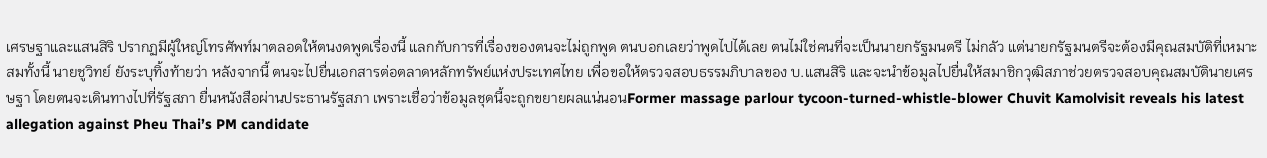เศรษฐาและแสนสิริ ปรากฏมีผู้ใหญ่โทรศัพท์มาตลอดให้ตนงดพูดเรื่องนี้ แลกกับการที่เรื่องของตนจะไม่ถูกพูด ตนบอกเลยว่าพูดไปได้เลย ตนไม่ใช่คนที่จะเป็นนายกรัฐมนตรี ไม่กลัว แต่นายกรัฐมนตรีจะต้องมีคุณสมบัติที่เหมาะสมทั้งนี้ นายชูวิทย์ ยังระบุทิ้งท้ายว่า หลังจากนี้ ตนจะไปยื่นเอกสารต่อตลาดหลักทรัพย์แห่งประเทศไทย เพื่อขอให้ตรวจสอบธรรมภิบาลของ บ.แสนสิริ และจะนำข้อมูลไปยื่นให้สมาชิกวุฒิสภาช่วยตรวจสอบคุณสมบัตินายเศรษฐา โดยตนจะเดินทางไปที่รัฐสภา ยื่นหนังสือผ่านประธานรัฐสภา เพราะเชื่อว่าข้อมูลชุดนี้จะถูกขยายผลแน่นอนFormer massage parlour tycoon-turned-whistle-blower Chuvit Kamolvisit reveals his latest allegation against Pheu Thai’s PM candidate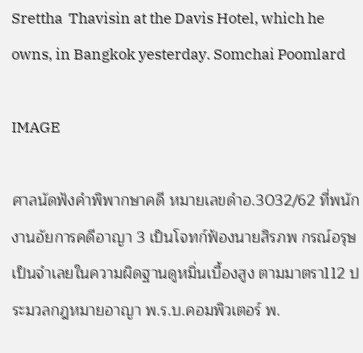Srettha  Thavisin at the Davis Hotel, which he owns, in Bangkok yesterday. Somchai Poomlard

IMAGE

ศาลนัดฟังคำพิพากษาคดี หมายเลขดำอ.3032/62 ที่พนักงานอัยการคดีอาญา 3 เป็นโจทก์ฟ้องนายสิรภพ กรณ์อรุษ เป็นจำเลยในความผิดฐานดูหมิ่นเบื้องสูง ตามมาตรา112 ประมวลกฎหมายอาญา พ.ร.บ.คอมพิวเตอร์ พ.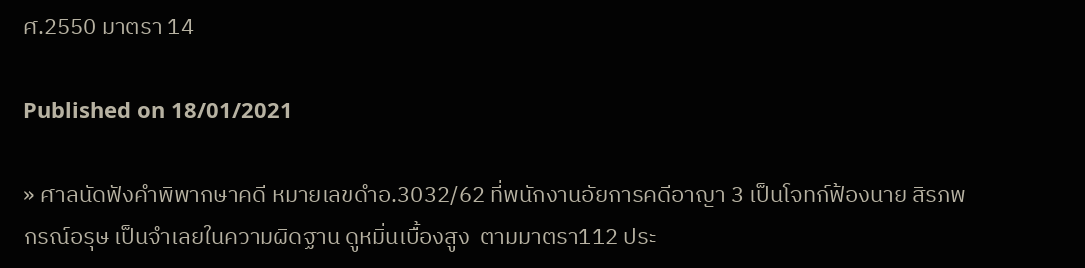ศ.2550 มาตรา 14

Published on 18/01/2021

» ศาลนัดฟังคำพิพากษาคดี หมายเลขดำอ.3032/62 ที่พนักงานอัยการคดีอาญา 3 เป็นโจทก์ฟ้องนาย สิรภพ กรณ์อรุษ เป็นจำเลยในความผิดฐาน ดูหมิ่นเบื้องสูง  ตามมาตรา112 ประ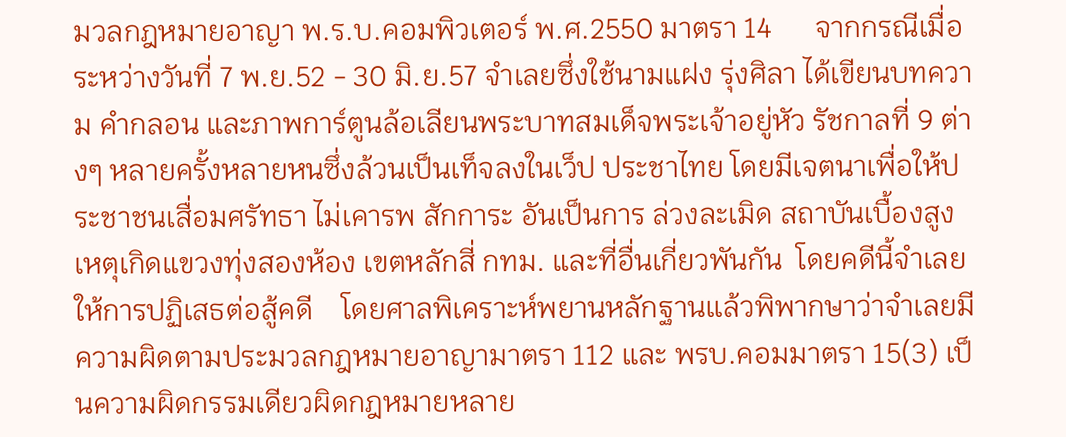มวลกฎหมายอาญา พ.ร.บ.คอมพิวเตอร์ พ.ศ.2550 มาตรา 14      จากกรณีเมื่อระหว่างวันที่ 7 พ.ย.52 - 30 มิ.ย.57 จำเลยซึ่งใช้นามแฝง รุ่งศิลา ได้เขียนบทความ คำกลอน และภาพการ์ตูนล้อเลียนพระบาทสมเด็จพระเจ้าอยู่หัว รัชกาลที่ 9 ต่างๆ หลายครั้งหลายหนซึ่งล้วนเป็นเท็จลงในเว็ป ประชาไทย โดยมีเจตนาเพื่อให้ประชาชนเสื่อมศรัทธา ไม่เคารพ สักการะ อันเป็นการ ล่วงละเมิด สถาบันเบื้องสูง เหตุเกิดแขวงทุ่งสองห้อง เขตหลักสี่ กทม. และที่อื่นเกี่ยวพันกัน  โดยคดีนี้จำเลยให้การปฏิเสธต่อสู้คดี    โดยศาลพิเคราะห์พยานหลักฐานเเล้วพิพากษาว่าจำเลยมีความผิดตามประมวลกฎหมายอาญามาตรา 112 และ พรบ.คอมมาตรา 15(3) เป็นความผิดกรรมเดียวผิดกฎหมายหลาย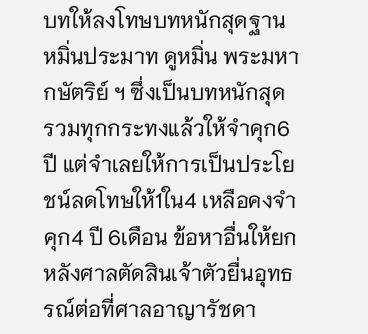บทให้ลงโทษบทหนักสุดฐาน หมิ่นประมาท ดูหมิ่น พระมหากษัตริย์ ฯ ซึ่งเป็นบทหนักสุด รวมทุกกระทงแล้วให้จำคุก6ปี แต่จำเลยให้การเป็นประโยชน์ลดโทษให้1ใน4 เหลือคงจำคุก4 ปี 6เดือน ข้อหาอื่นให้ยก หลังศาลตัดสินเจ้าตัวยื่นอุทธรณ์ต่อที่ศาลอาญารัชดา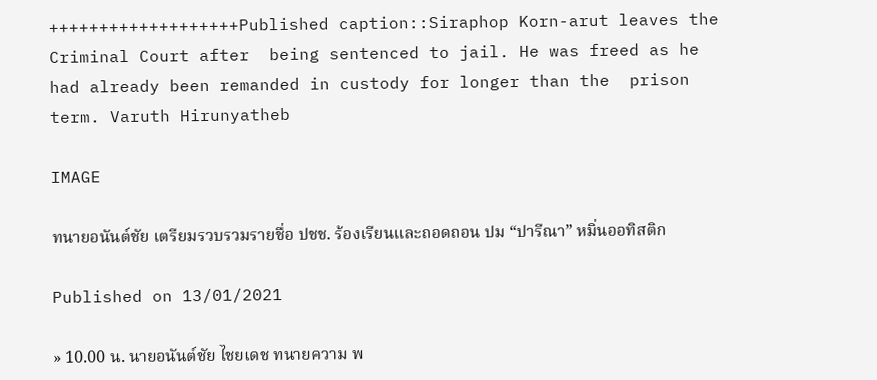+++++++++++++++++++Published caption::Siraphop Korn-arut leaves the Criminal Court after  being sentenced to jail. He was freed as he had already been remanded in custody for longer than the  prison term. Varuth Hirunyatheb

IMAGE

ทนายอนันต์ชัย เตรียมรวบรวมรายชื่อ ปชช. ร้องเรียนและถอดถอน ปม “ปารีณา” หมิ่นออทิสติก

Published on 13/01/2021

» 10.00 น. นายอนันต์ชัย ไชยเดช ทนายความ พ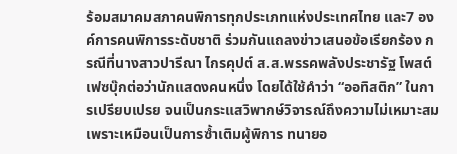ร้อมสมาคมสภาคนพิการทุกประเภทแห่งประเทศไทย และ7 องค์การคนพิการระดับชาติ ร่วมกันแถลงข่าวเสนอข้อเรียกร้อง กรณีที่นางสาวปารีณา ไกรคุปต์ ส.ส.พรรคพลังประชารัฐ โพสต์เฟซบุ๊กต่อว่านักแสดงคนหนึ่ง โดยได้ใช้คำว่า “ออทิสติก” ในการเปรียบเปรย จนเป็นกระแสวิพากษ์วิจารณ์ถึงความไม่เหมาะสม เพราะเหมือนเป็นการซ้ำเติมผู้พิการ ทนายอ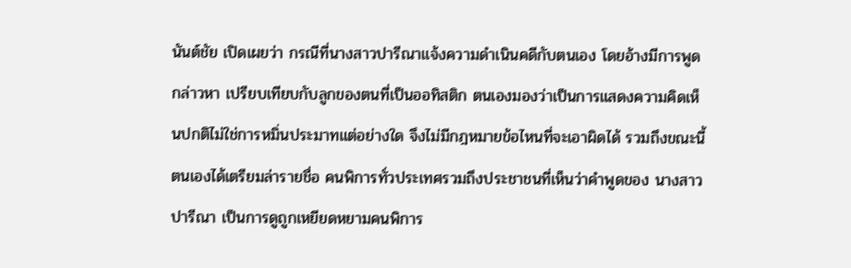นันต์ชัย เปิดเผยว่า กรณีที่นางสาวปารีณาแจ้งความดำเนินคดีกับตนเอง โดยอ้างมีการพูดกล่าวหา เปรียบเทียบกับลูกของตนที่เป็นออทิสติก ตนเองมองว่าเป็นการแสดงความคิดเห็นปกติไม่ใช่การหมิ่นประมาทแต่อย่างใด จึงไม่มีกฎหมายข้อไหนที่จะเอาผิดได้ รวมถึงขณะนี้ตนเองได้เตรียมล่ารายชื่อ คนพิการทั่วประเทศรวมถึงประชาชนที่เห็นว่าคำพูดของ นางสาวปารีณา เป็นการดูถูกเหยียดหยามคนพิการ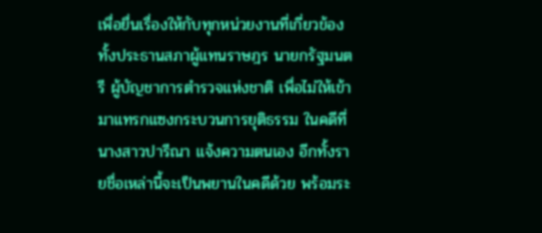เพื่อยื่นเรื่องให้กับทุกหน่วยงานที่เกี่ยวข้องทั้งประธานสภาผู้แทนราษฎร นายกรัฐมนตรี ผู้บัญชาการตำรวจแห่งชาติ เพื่อไม่ให้เข้ามาแทรกแซงกระบวนการยุติธรรม ในคดีที่นางสาวปารีณา แจ้งความตนเอง อีกทั้งรายชื่อเหล่านี้จะเป็นพยานในคดีด้วย พร้อมระ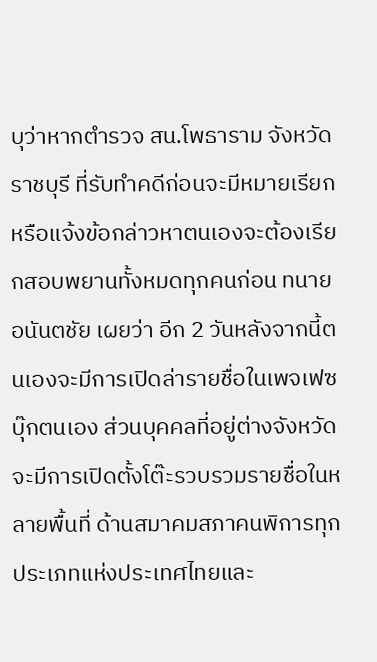บุว่าหากตำรวจ สน.โพธาราม จังหวัดราชบุรี ที่รับทำคดีก่อนจะมีหมายเรียกหรือแจ้งข้อกล่าวหาตนเองจะต้องเรียกสอบพยานทั้งหมดทุกคนก่อน ทนายอนันตชัย เผยว่า อีก 2 วันหลังจากนี้ตนเองจะมีการเปิดล่ารายชื่อในเพจเฟซบุ๊กตนเอง ส่วนบุคคลที่อยู่ต่างจังหวัดจะมีการเปิดตั้งโต๊ะรวบรวมรายชื่อในหลายพื้นที่ ด้านสมาคมสภาคนพิการทุกประเภทแห่งประเทศไทยและ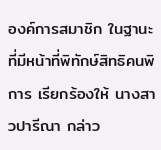องค์การสมาชิก ในฐานะที่มีหน้าที่พิทักษ์สิทธิคนพิการ เรียกร้องให้ นางสาวปารีณา กล่าว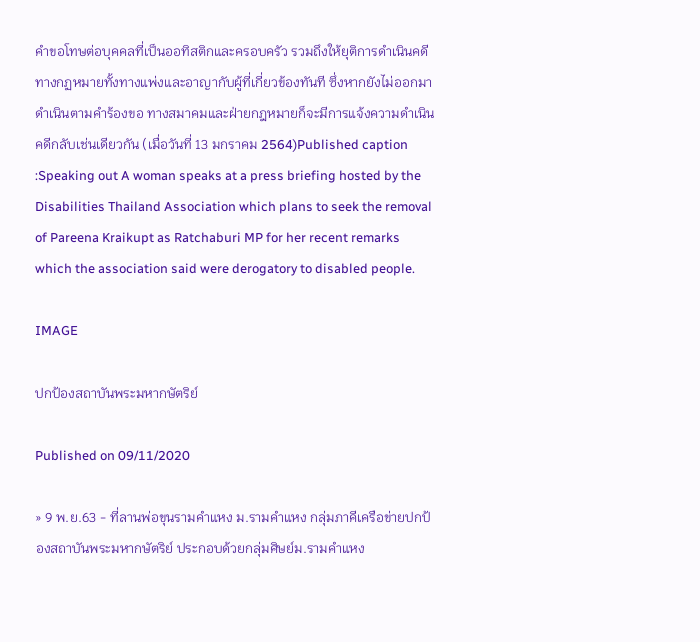คำขอโทษต่อบุคคลที่เป็นออทิสติกและครอบครัว รวมถึงให้ยุติการดำเนินคดีทางกฏหมายทั้งทางแพ่งและอาญากับผู้ที่เกี่ยวข้องทันที ซึ่งหากยังไม่ออกมาดำเนินตามคำร้องขอ ทางสมาคมและฝ่ายกฎหมายก็จะมีการแจ้งความดำเนินคดีกลับเช่นเดียวกัน (เมื่อวันที่ 13 มกราคม 2564)Published caption :Speaking out A woman speaks at a press briefing hosted by the Disabilities Thailand Association which plans to seek the removal of Pareena Kraikupt as Ratchaburi MP for her recent remarks which the association said were derogatory to disabled people.

IMAGE

ปกป้องสถาบันพระมหากษัตริย์

Published on 09/11/2020

» 9 พ.ย.63 - ที่ลานพ่อขุนรามคำแหง ม.รามคำแหง กลุ่มภาคีเครือข่ายปกป้องสถาบันพระมหากษัตริย์ ประกอบด้วยกลุ่มศิษย์ม.รามคำแหง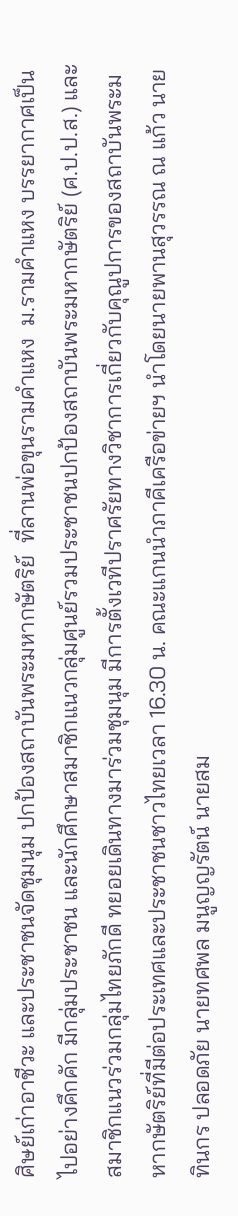ศิษย์เก่าอาชีวะ และประชาชนจัดชุมนุม ปกป้องสถาบันพระมหากษัตริย์  ที่ลานพ่อขุนรามคำแหง  ม.รามคำแหง บรรยากาศเป็นไปอย่างคึกคัก มีกลุ่มประชาชน และนักศึกษาสมาชิกแนวกลุ่มศูนย์รวมประชาชนปกป้องสถาบันพระมหากษัตริย์ (ศ.ป.ป.ส.) และสมาชิกแนวร่วมกลุ่มไทยภักดี ทยอยเดินทางมาร่วมชุมนุม มีการตั้งเวทีปราศรัยทางวิชาการเกี่ยวกับคุณูปการของสถาบันพระมหากษัตริย์ที่มีต่อประเทศและประชาชนชาวไทยเวลา 16.30 น. คณะแกนนำภาคีเครือข่ายฯ นำโดยนายพานสุวรรณ ณ แก้ว นายทินกร ปลอดภัย นายทศพล มนูญญรัตน์ นายสม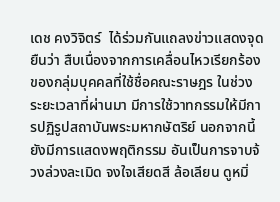เดช คงวิจิตร์  ได้ร่วมกันแถลงข่าวแสดงจุดยืนว่า สืบเนื่องจากการเคลื่อนไหวเรียกร้องของกลุ่มบุคคลที่ใช้ชื่อคณะราษฎร ในช่วงระยะเวลาที่ผ่านมา มีการใช้วาทกรรมให้มีการปฏิรูปสถาบันพระมหากษัตริย์ นอกจากนี้ยังมีการแสดงพฤติกรรม อันเป็นการจาบจ้วงล่วงละเมิด จงใจเสียดสี ล้อเลียน ดูหมิ่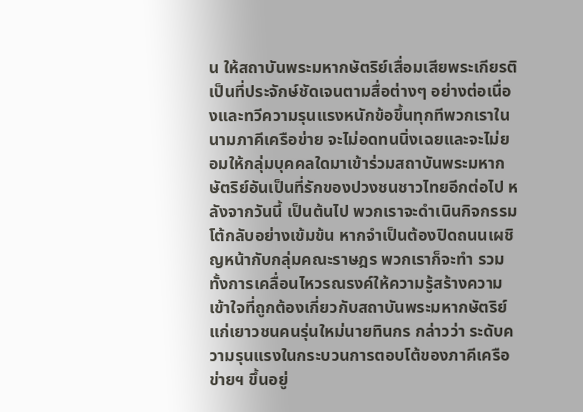น ให้สถาบันพระมหากษัตริย์เสื่อมเสียพระเกียรติ เป็นที่ประจักษ์ชัดเจนตามสื่อต่างๆ อย่างต่อเนื่องและทวีความรุนแรงหนักข้อขึ้นทุกทีพวกเราในนามภาคีเครือข่าย จะไม่อดทนนิ่งเฉยและจะไม่ยอมให้กลุ่มบุคคลใดมาเข้าร่วมสถาบันพระมหากษัตริย์อันเป็นที่รักของปวงชนชาวไทยอีกต่อไป หลังจากวันนี้ เป็นต้นไป พวกเราจะดำเนินกิจกรรมโต้กลับอย่างเข้มข้น หากจำเป็นต้องปิดถนนเผชิญหน้ากับกลุ่มคณะราษฎร พวกเราก็จะทำ รวมทั้งการเคลื่อนไหวรณรงค์ให้ความรู้สร้างความเข้าใจที่ถูกต้องเกี่ยวกับสถาบันพระมหากษัตริย์แก่เยาวชนคนรุ่นใหม่นายทินกร กล่าวว่า ระดับความรุนแรงในกระบวนการตอบโต้ของภาคีเครือข่ายฯ ขึ้นอยู่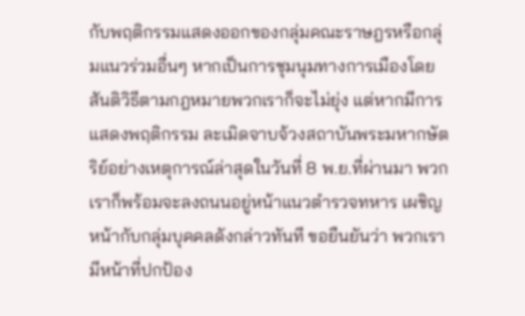กับพฤติกรรมแสดงออกของกลุ่มคณะราษฎรหรือกลุ่มแนวร่วมอื่นๆ หากเป็นการชุมนุมทางการเมืองโดยสันติวิธีตามกฎหมายพวกเราก็จะไม่ยุ่ง แต่หากมีการแสดงพฤติกรรม ละเมิดจาบจ้วงสถาบันพระมหากษัตริย์อย่างเหตุการณ์ล่าสุดในวันที่ 8 พ.ย.ที่ผ่านมา พวกเราก็พร้อมจะลงถนนอยู่หน้าแนวตำรวจทหาร เผชิญหน้ากับกลุ่มบุคคลดังกล่าวทันที ขอยืนยันว่า พวกเรามีหน้าที่ปกป้อง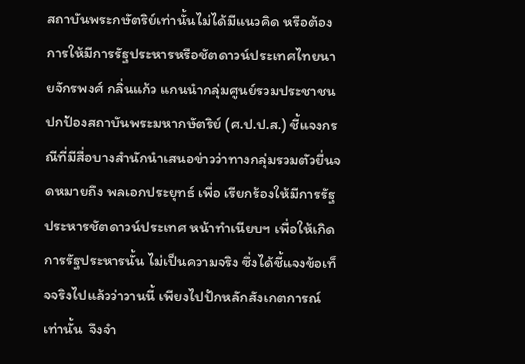สถาบันพระกษัตริย์เท่านั้นไม่ได้มีแนวคิด หรือต้องการให้มีการรัฐประหารหรือชัตดาวน์ประเทศไทยนายจักรพงศ์ กลิ่นแก้ว แกนนำกลุ่มศูนย์รวมประชาชนปกป้องสถาบันพระมหากษัตริย์ (ศ.ป.ป.ส.) ชี้แจงกรณีที่มีสื่อบางสำนักนำเสนอข่าวว่าทางกลุ่มรวมตัวยื่นจดหมายถึง พลเอกประยุทธ์ เพื่อ เรียกร้องให้มีการรัฐประหารชัตดาวน์ประเทศ หน้าทำเนียบฯ เพื่อให้เกิดการรัฐประหารนั้น ไม่เป็นความจริง ซึ่งได้ชี้แจงข้อเท็จจริงไปแล้วว่าวานนี้ เพียงไปปักหลักสังเกตการณ์เท่านั้น  จึงจำ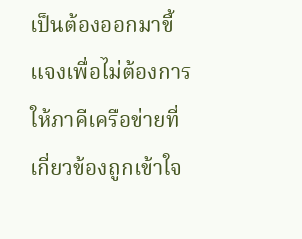เป็นต้องออกมาขี้แจงเพื่อไม่ต้องการให้ภาคีเครือข่ายที่เกี่ยวข้องถูกเข้าใจ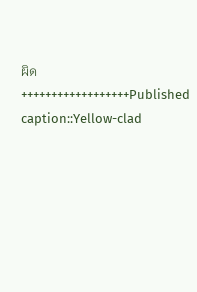ผิด ++++++++++++++++++Published caption::Yellow-clad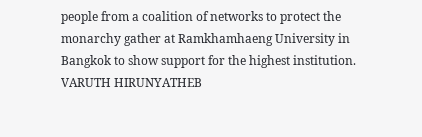people from a coalition of networks to protect the monarchy gather at Ramkhamhaeng University in Bangkok to show support for the highest institution.  VARUTH HIRUNYATHEB